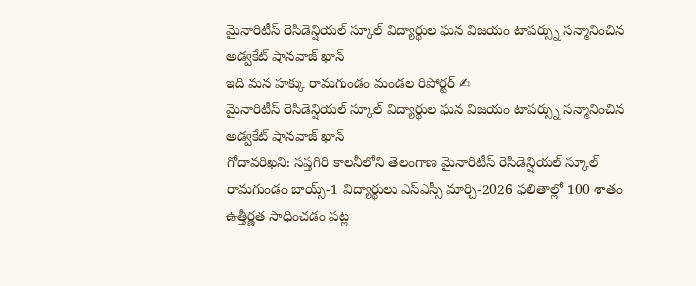మైనారిటీస్ రెసిడెన్షియల్ స్కూల్ విద్యార్థుల ఘన విజయం టాపర్స్ను సన్మానించిన అడ్వకేట్ షానవాజ్ ఖాన్
ఇది మన హక్కు రామగుండం మండల రిపోర్టర్ ✍
మైనారిటీస్ రెసిడెన్షియల్ స్కూల్ విద్యార్థుల ఘన విజయం టాపర్స్ను సన్మానించిన అడ్వకేట్ షానవాజ్ ఖాన్
గోదావరిఖని: సప్తగిరి కాలనీలోని తెలంగాణ మైనారిటీస్ రెసిడెన్షియల్ స్కూల్ రామగుండం బాయ్స్-1 విద్యార్థులు ఎస్ఎస్సీ మార్చి-2026 ఫలితాల్లో 100 శాతం ఉత్తీర్ణత సాధించడం పట్ల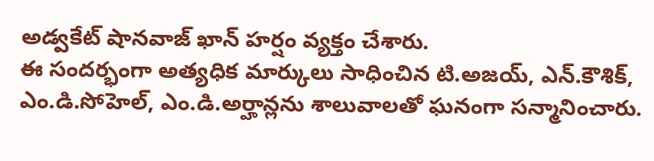అడ్వకేట్ షానవాజ్ ఖాన్ హర్షం వ్యక్తం చేశారు.
ఈ సందర్భంగా అత్యధిక మార్కులు సాధించిన టి.అజయ్, ఎన్.కౌశిక్, ఎం.డి.సోహెల్, ఎం.డి.అర్హాన్లను శాలువాలతో ఘనంగా సన్మానించారు.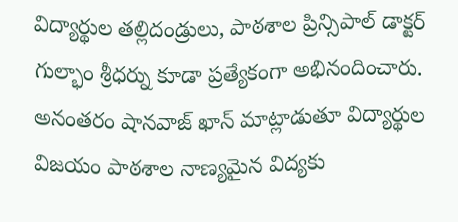విద్యార్థుల తల్లిదండ్రులు, పాఠశాల ప్రిన్సిపాల్ డాక్టర్ గుల్భాం శ్రీధర్ను కూడా ప్రత్యేకంగా అభినందించారు.
అనంతరం షానవాజ్ ఖాన్ మాట్లాడుతూ విద్యార్థుల విజయం పాఠశాల నాణ్యమైన విద్యకు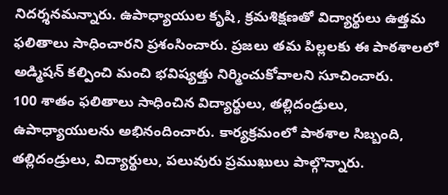నిదర్శనమన్నారు. ఉపాధ్యాయుల కృషి, క్రమశిక్షణతో విద్యార్థులు ఉత్తమ ఫలితాలు సాధించారని ప్రశంసించారు. ప్రజలు తమ పిల్లలకు ఈ పాఠశాలలో అడ్మిషన్ కల్పించి మంచి భవిష్యత్తు నిర్మించుకోవాలని సూచించారు.
100 శాతం ఫలితాలు సాధించిన విద్యార్థులు, తల్లిదండ్రులు, ఉపాధ్యాయులను అభినందించారు. కార్యక్రమంలో పాఠశాల సిబ్బంది, తల్లిదండ్రులు, విద్యార్థులు, పలువురు ప్రముఖులు పాల్గొన్నారు.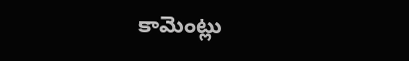కామెంట్లు